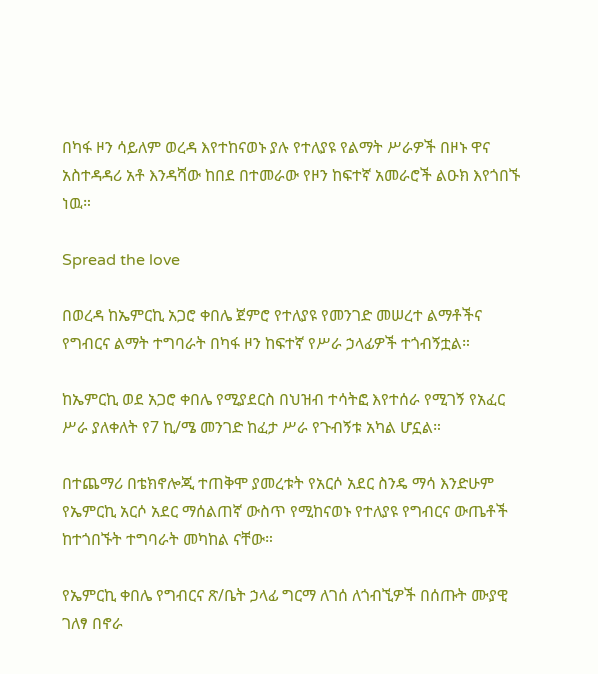በካፋ ዞን ሳይለም ወረዳ እየተከናወኑ ያሉ የተለያዩ የልማት ሥራዎች በዞኑ ዋና አስተዳዳሪ አቶ እንዳሻው ከበደ በተመራው የዞን ከፍተኛ አመራሮች ልዑክ እየጎበኙ ነዉ።

Spread the love

በወረዳ ከኤምርኪ አጋሮ ቀበሌ ጀምሮ የተለያዩ የመንገድ መሠረተ ልማቶችና የግብርና ልማት ተግባራት በካፋ ዞን ከፍተኛ የሥራ ኃላፊዎች ተጎብኝቷል።

ከኤምርኪ ወደ አጋሮ ቀበሌ የሚያደርስ በህዝብ ተሳትፎ እየተሰራ የሚገኝ የአፈር ሥራ ያለቀለት የ7 ኪ/ሜ መንገድ ከፈታ ሥራ የጉብኝቱ አካል ሆኗል።

በተጨማሪ በቴክኖሎጂ ተጠቅሞ ያመረቱት የአርሶ አደር ስንዴ ማሳ እንድሁም የኤምርኪ አርሶ አደር ማሰልጠኛ ውስጥ የሚከናወኑ የተለያዩ የግብርና ውጤቶች ከተጎበኙት ተግባራት መካከል ናቸው።

የኤምርኪ ቀበሌ የግብርና ጽ/ቤት ኃላፊ ግርማ ለገሰ ለጎብኚዎች በሰጡት ሙያዊ ገለፃ በኖራ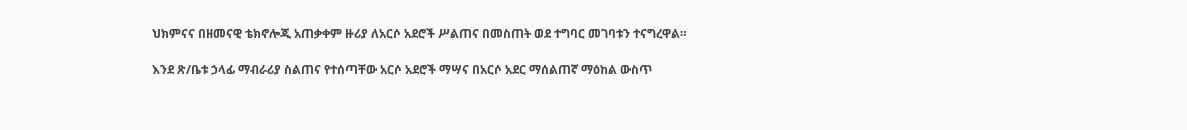ህክምናና በዘመናዊ ቴክኖሎጂ አጠቃቀም ዙሪያ ለአርሶ አደሮች ሥልጠና በመስጠት ወደ ተግባር መገባቱን ተናግረዋል።

እንደ ጽ/ቤቱ ኃላፊ ማብራሪያ ስልጠና የተሰጣቸው አርሶ አደሮች ማሣና በአርሶ አደር ማሰልጠኛ ማዕከል ውስጥ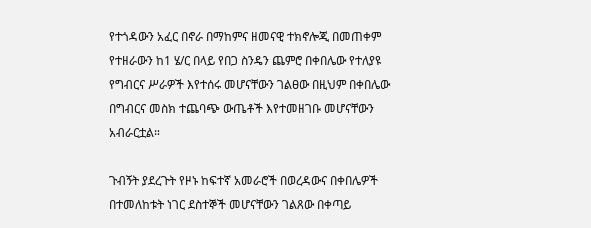የተጎዳውን አፈር በኖራ በማከምና ዘመናዊ ተክኖሎጂ በመጠቀም የተዘራውን ከ1 ሄ/ር በላይ የበጋ ስንዴን ጨምሮ በቀበሌው የተለያዩ የግብርና ሥራዎች እየተሰሩ መሆናቸውን ገልፀው በዚህም በቀበሌው በግብርና መስክ ተጨባጭ ውጤቶች እየተመዘገቡ መሆናቸውን አብራርቷል።

ጉብኝት ያደረጉት የዞኑ ከፍተኛ አመራሮች በወረዳውና በቀበሌዎች በተመለከቱት ነገር ደስተኞች መሆናቸውን ገልጸው በቀጣይ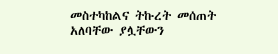መስተካከልና ትኩረት መሰጠት አለባቸው ያሏቸውን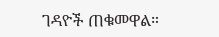ገዳዮች ጠቁመዋል።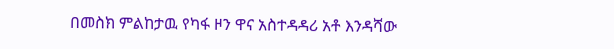በመስክ ምልከታዉ የካፋ ዞን ዋና አስተዳዳሪ አቶ እንዳሻው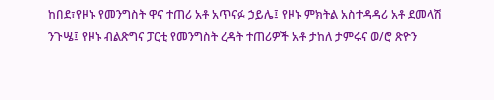ከበደ፣የዞኑ የመንግስት ዋና ተጠሪ አቶ አጥናፉ ኃይሌ፤ የዞኑ ምክትል አስተዳዳሪ አቶ ደመላሽ ንጉሤ፤ የዞኑ ብልጽግና ፓርቲ የመንግስት ረዳት ተጠሪዎች አቶ ታከለ ታምሩና ወ/ሮ ጽዮን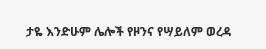ታዬ እንድሁም ሌሎች የዞንና የሣይለም ወረዳ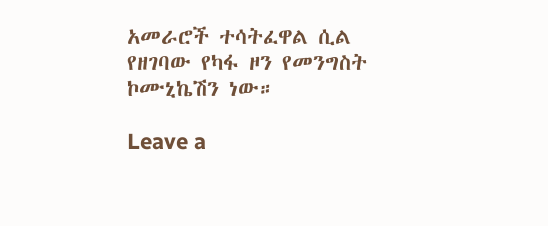አመራሮች ተሳትፈዋል ሲል የዘገባው የካፋ ዞን የመንግስት ኮሙኒኬሽን ነው።

Leave a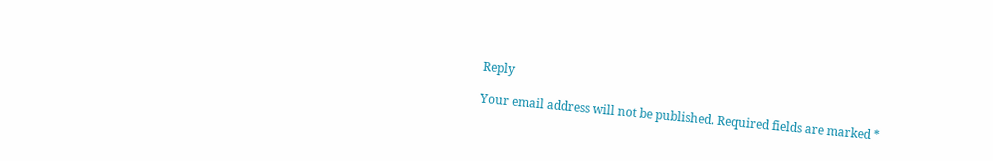Reply

Your email address will not be published. Required fields are marked *